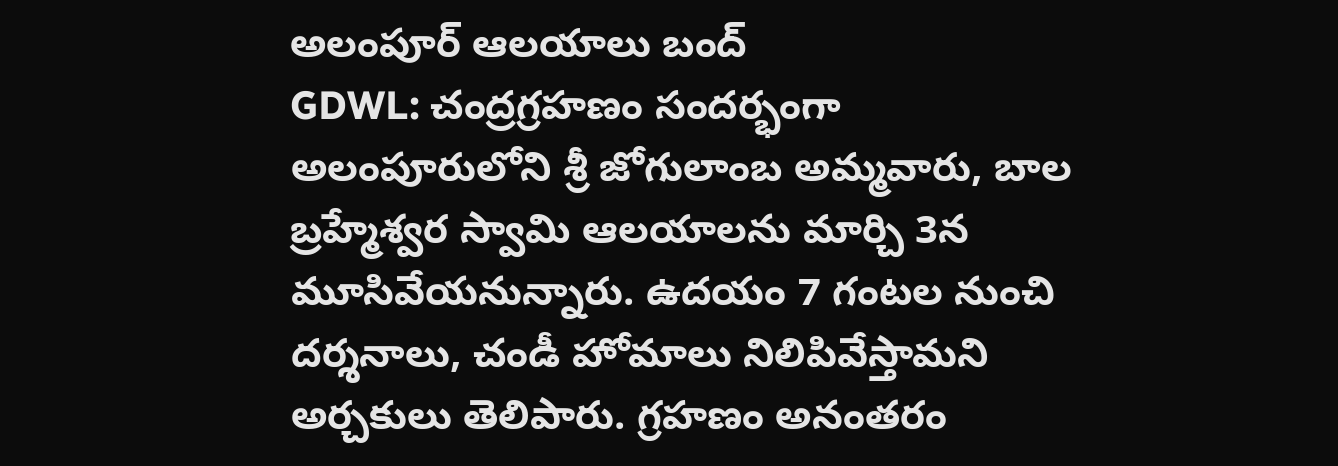అలంపూర్ ఆలయాలు బంద్
GDWL: చంద్రగ్రహణం సందర్భంగా అలంపూరులోని శ్రీ జోగులాంబ అమ్మవారు, బాల బ్రహ్మేశ్వర స్వామి ఆలయాలను మార్చి 3న మూసివేయనున్నారు. ఉదయం 7 గంటల నుంచి దర్శనాలు, చండీ హోమాలు నిలిపివేస్తామని అర్చకులు తెలిపారు. గ్రహణం అనంతరం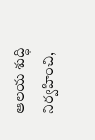ఆలయ శుద్ధి నిర్వహించి,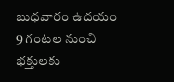బుధవారం ఉదయం 9 గంటల నుంచి భక్తులకు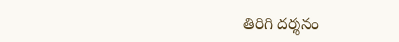తిరిగి దర్శనం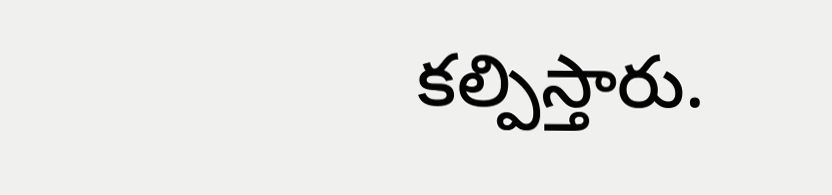కల్పిస్తారు.